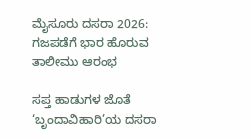ಮೈಸೂರು ದಸರಾ 2026: ಗಜಪಡೆಗೆ ಭಾರ ಹೊರುವ ತಾಲೀಮು ಆರಂಭ

ಸಪ್ತ ಹಾಡುಗಳ ಜೊತೆ ‘ಬೃಂದಾವಿಹಾರಿ’ಯ ದಸರಾ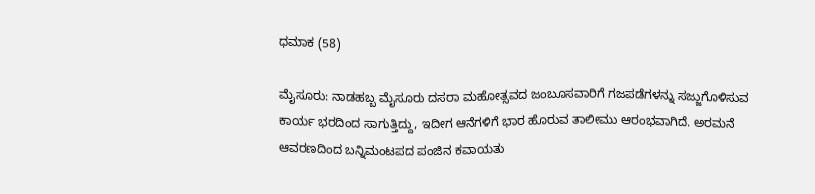ಧಮಾಕ (58)

ಮೈಸೂರು: ನಾಡಹಬ್ಬ ಮೈಸೂರು ದಸರಾ ಮಹೋತ್ಸವದ ಜಂಬೂಸವಾರಿಗೆ ಗಜಪಡೆಗಳನ್ನು ಸಜ್ಜುಗೊಳಿಸುವ ಕಾರ್ಯ ಭರದಿಂದ ಸಾಗುತ್ತಿದ್ದು, ಇದೀಗ ಆನೆಗಳಿಗೆ ಭಾರ ಹೊರುವ ತಾಲೀಮು ಆರಂಭವಾಗಿದೆ. ಅರಮನೆ ಆವರಣದಿಂದ ಬನ್ನಿಮಂಟಪದ ಪಂಜಿನ ಕವಾಯತು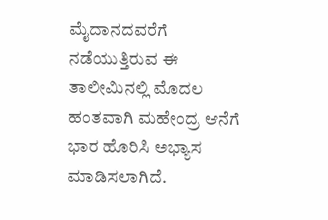ಮೈದಾನದವರೆಗೆ ನಡೆಯುತ್ತಿರುವ ಈ ತಾಲೀಮಿನಲ್ಲಿ ಮೊದಲ ಹಂತವಾಗಿ ಮಹೇಂದ್ರ ಆನೆಗೆ ಭಾರ ಹೊರಿಸಿ ಅಭ್ಯಾಸ ಮಾಡಿಸಲಾಗಿದೆ.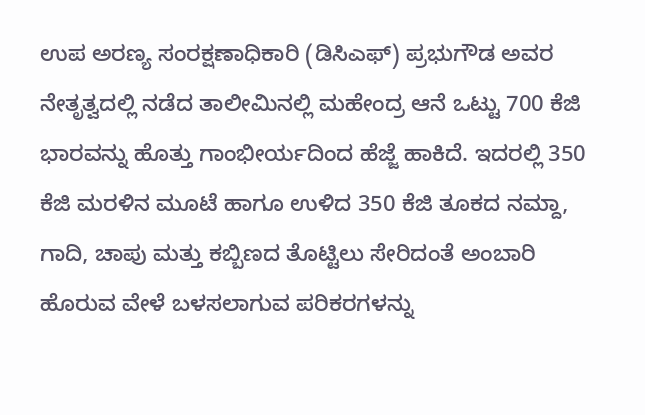ಉಪ ಅರಣ್ಯ ಸಂರಕ್ಷಣಾಧಿಕಾರಿ (ಡಿಸಿಎಫ್) ಪ್ರಭುಗೌಡ ಅವರ ನೇತೃತ್ವದಲ್ಲಿ ನಡೆದ ತಾಲೀಮಿನಲ್ಲಿ ಮಹೇಂದ್ರ ಆನೆ ಒಟ್ಟು 700 ಕೆಜಿ ಭಾರವನ್ನು ಹೊತ್ತು ಗಾಂಭೀರ್ಯದಿಂದ ಹೆಜ್ಜೆ ಹಾಕಿದೆ. ಇದರಲ್ಲಿ 350 ಕೆಜಿ ಮರಳಿನ ಮೂಟೆ ಹಾಗೂ ಉಳಿದ 350 ಕೆಜಿ ತೂಕದ ನಮ್ದಾ, ಗಾದಿ, ಚಾಪು ಮತ್ತು ಕಬ್ಬಿಣದ ತೊಟ್ಟಿಲು ಸೇರಿದಂತೆ ಅಂಬಾರಿ ಹೊರುವ ವೇಳೆ ಬಳಸಲಾಗುವ ಪರಿಕರಗಳನ್ನು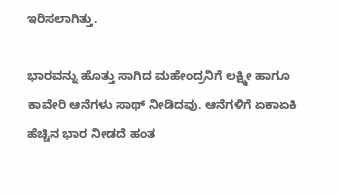ಇರಿಸಲಾಗಿತ್ತು.

ಭಾರವನ್ನು ಹೊತ್ತು ಸಾಗಿದ ಮಹೇಂದ್ರನಿಗೆ ಲಕ್ಷ್ಮೀ ಹಾಗೂ ಕಾವೇರಿ ಆನೆಗಳು ಸಾಥ್ ನೀಡಿದವು. ಆನೆಗಳಿಗೆ ಏಕಾಏಕಿ ಹೆಚ್ಚಿನ ಭಾರ ನೀಡದೆ ಹಂತ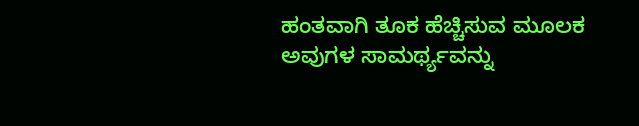ಹಂತವಾಗಿ ತೂಕ ಹೆಚ್ಚಿಸುವ ಮೂಲಕ ಅವುಗಳ ಸಾಮರ್ಥ್ಯವನ್ನು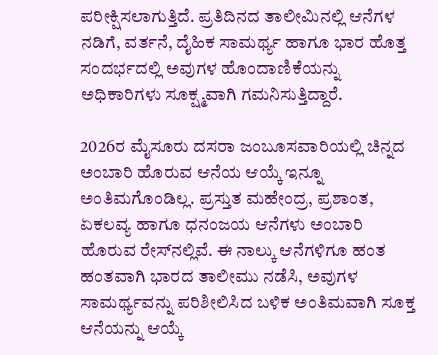ಪರೀಕ್ಷಿಸಲಾಗುತ್ತಿದೆ. ಪ್ರತಿದಿನದ ತಾಲೀಮಿನಲ್ಲಿ ಆನೆಗಳ ನಡಿಗೆ, ವರ್ತನೆ, ದೈಹಿಕ ಸಾಮರ್ಥ್ಯ ಹಾಗೂ ಭಾರ ಹೊತ್ತ ಸಂದರ್ಭದಲ್ಲಿ ಅವುಗಳ ಹೊಂದಾಣಿಕೆಯನ್ನು ಅಧಿಕಾರಿಗಳು ಸೂಕ್ಷ್ಮವಾಗಿ ಗಮನಿಸುತ್ತಿದ್ದಾರೆ.

2026ರ ಮೈಸೂರು ದಸರಾ ಜಂಬೂಸವಾರಿಯಲ್ಲಿ ಚಿನ್ನದ ಅಂಬಾರಿ ಹೊರುವ ಆನೆಯ ಆಯ್ಕೆ ಇನ್ನೂ ಅಂತಿಮಗೊಂಡಿಲ್ಲ. ಪ್ರಸ್ತುತ ಮಹೇಂದ್ರ, ಪ್ರಶಾಂತ, ಏಕಲವ್ಯ ಹಾಗೂ ಧನಂಜಯ ಆನೆಗಳು ಅಂಬಾರಿ ಹೊರುವ ರೇಸ್‌ನಲ್ಲಿವೆ. ಈ ನಾಲ್ಕು ಆನೆಗಳಿಗೂ ಹಂತ ಹಂತವಾಗಿ ಭಾರದ ತಾಲೀಮು ನಡೆಸಿ, ಅವುಗಳ ಸಾಮರ್ಥ್ಯವನ್ನು ಪರಿಶೀಲಿಸಿದ ಬಳಿಕ ಅಂತಿಮವಾಗಿ ಸೂಕ್ತ ಆನೆಯನ್ನು ಆಯ್ಕೆ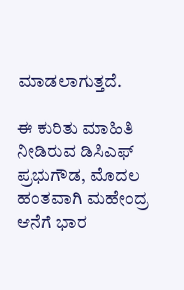ಮಾಡಲಾಗುತ್ತದೆ.

ಈ ಕುರಿತು ಮಾಹಿತಿ ನೀಡಿರುವ ಡಿಸಿಎಫ್ ಪ್ರಭುಗೌಡ, ಮೊದಲ ಹಂತವಾಗಿ ಮಹೇಂದ್ರ ಆನೆಗೆ ಭಾರ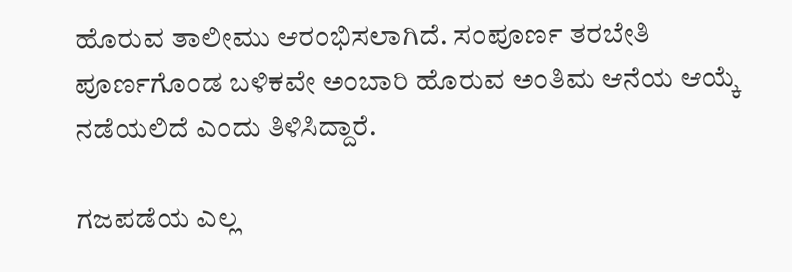ಹೊರುವ ತಾಲೀಮು ಆರಂಭಿಸಲಾಗಿದೆ. ಸಂಪೂರ್ಣ ತರಬೇತಿ ಪೂರ್ಣಗೊಂಡ ಬಳಿಕವೇ ಅಂಬಾರಿ ಹೊರುವ ಅಂತಿಮ ಆನೆಯ ಆಯ್ಕೆ ನಡೆಯಲಿದೆ ಎಂದು ತಿಳಿಸಿದ್ದಾರೆ.

ಗಜಪಡೆಯ ಎಲ್ಲ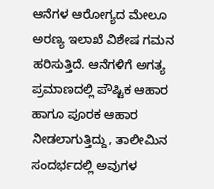ಆನೆಗಳ ಆರೋಗ್ಯದ ಮೇಲೂ ಅರಣ್ಯ ಇಲಾಖೆ ವಿಶೇಷ ಗಮನ ಹರಿಸುತ್ತಿದೆ. ಆನೆಗಳಿಗೆ ಅಗತ್ಯ ಪ್ರಮಾಣದಲ್ಲಿ ಪೌಷ್ಟಿಕ ಆಹಾರ ಹಾಗೂ ಪೂರಕ ಆಹಾರ ನೀಡಲಾಗುತ್ತಿದ್ದು, ತಾಲೀಮಿನ ಸಂದರ್ಭದಲ್ಲಿ ಅವುಗಳ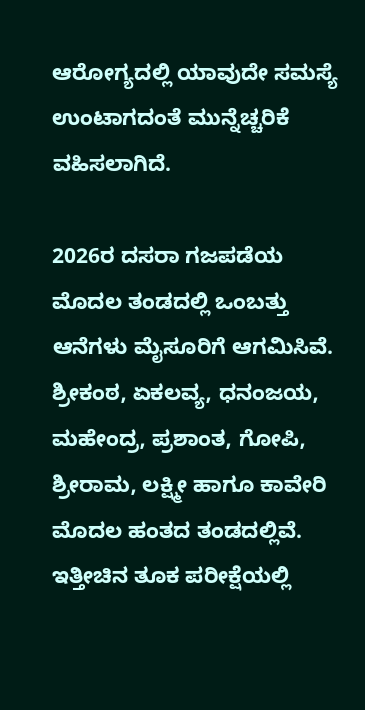ಆರೋಗ್ಯದಲ್ಲಿ ಯಾವುದೇ ಸಮಸ್ಯೆ ಉಂಟಾಗದಂತೆ ಮುನ್ನೆಚ್ಚರಿಕೆ ವಹಿಸಲಾಗಿದೆ.

2026ರ ದಸರಾ ಗಜಪಡೆಯ ಮೊದಲ ತಂಡದಲ್ಲಿ ಒಂಬತ್ತು ಆನೆಗಳು ಮೈಸೂರಿಗೆ ಆಗಮಿಸಿವೆ. ಶ್ರೀಕಂಠ, ಏಕಲವ್ಯ, ಧನಂಜಯ, ಮಹೇಂದ್ರ, ಪ್ರಶಾಂತ, ಗೋಪಿ, ಶ್ರೀರಾಮ, ಲಕ್ಷ್ಮೀ ಹಾಗೂ ಕಾವೇರಿ ಮೊದಲ ಹಂತದ ತಂಡದಲ್ಲಿವೆ. ಇತ್ತೀಚಿನ ತೂಕ ಪರೀಕ್ಷೆಯಲ್ಲಿ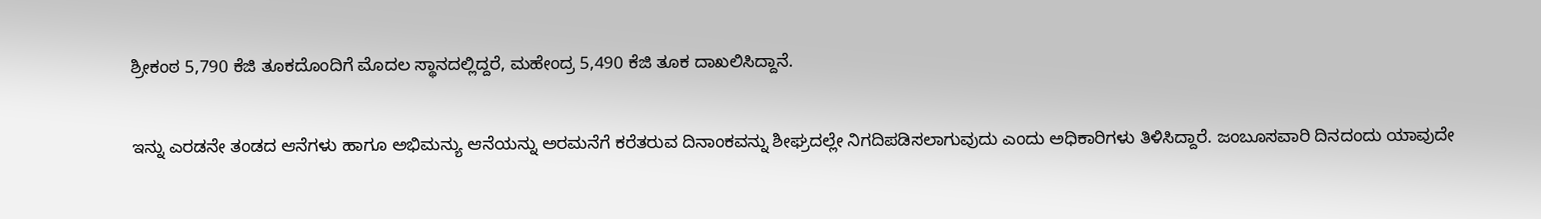ಶ್ರೀಕಂಠ 5,790 ಕೆಜಿ ತೂಕದೊಂದಿಗೆ ಮೊದಲ ಸ್ಥಾನದಲ್ಲಿದ್ದರೆ, ಮಹೇಂದ್ರ 5,490 ಕೆಜಿ ತೂಕ ದಾಖಲಿಸಿದ್ದಾನೆ.

ಇನ್ನು ಎರಡನೇ ತಂಡದ ಆನೆಗಳು ಹಾಗೂ ಅಭಿಮನ್ಯು ಆನೆಯನ್ನು ಅರಮನೆಗೆ ಕರೆತರುವ ದಿನಾಂಕವನ್ನು ಶೀಘ್ರದಲ್ಲೇ ನಿಗದಿಪಡಿಸಲಾಗುವುದು ಎಂದು ಅಧಿಕಾರಿಗಳು ತಿಳಿಸಿದ್ದಾರೆ. ಜಂಬೂಸವಾರಿ ದಿನದಂದು ಯಾವುದೇ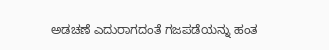ಅಡಚಣೆ ಎದುರಾಗದಂತೆ ಗಜಪಡೆಯನ್ನು ಹಂತ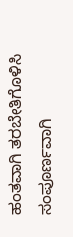ಹಂತವಾಗಿ ತರಬೇತಿಗೊಳಿಸಿ ಸಂಪೂರ್ಣವಾಗಿ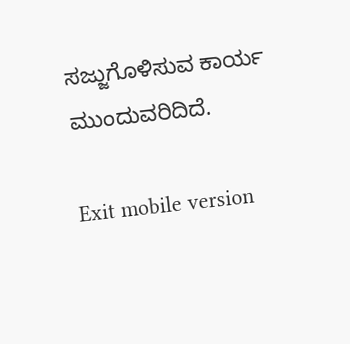ಸಜ್ಜುಗೊಳಿಸುವ ಕಾರ್ಯ ಮುಂದುವರಿದಿದೆ.

Exit mobile version